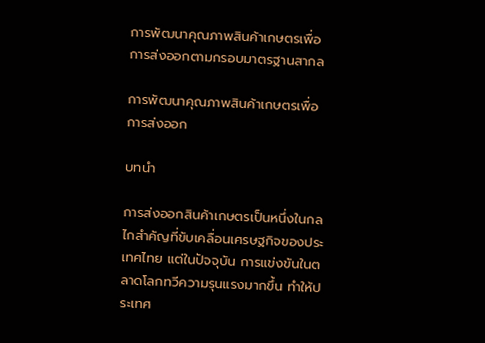การพัฒนาคุณภาพสินค้าเกษตรเพื่อการส่งออกตามกรอบมาตรฐานสากล

การพัฒนาคุณภาพสินค้าเกษตรเพื่อการส่งออก

บทนำ

การส่งออกสินค้าเกษตรเป็นหนึ่งในกลไกสำคัญที่ขับเคลื่อนเศรษฐกิจของประเทศไทย แต่ในปัจจุบัน การแข่งขันในตลาดโลกทวีความรุนแรงมากขึ้น ทำให้ประเทศ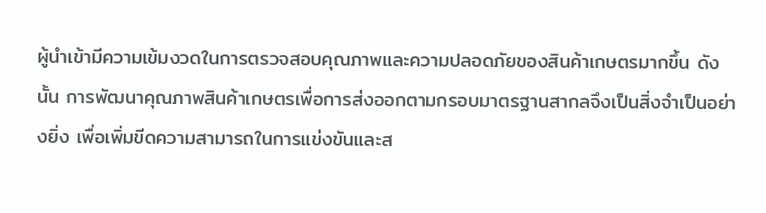ผู้นำเข้ามีความเข้มงวดในการตรวจสอบคุณภาพและความปลอดภัยของสินค้าเกษตรมากขึ้น ดังนั้น การพัฒนาคุณภาพสินค้าเกษตรเพื่อการส่งออกตามกรอบมาตรฐานสากลจึงเป็นสิ่งจำเป็นอย่างยิ่ง เพื่อเพิ่มขีดความสามารถในการแข่งขันและส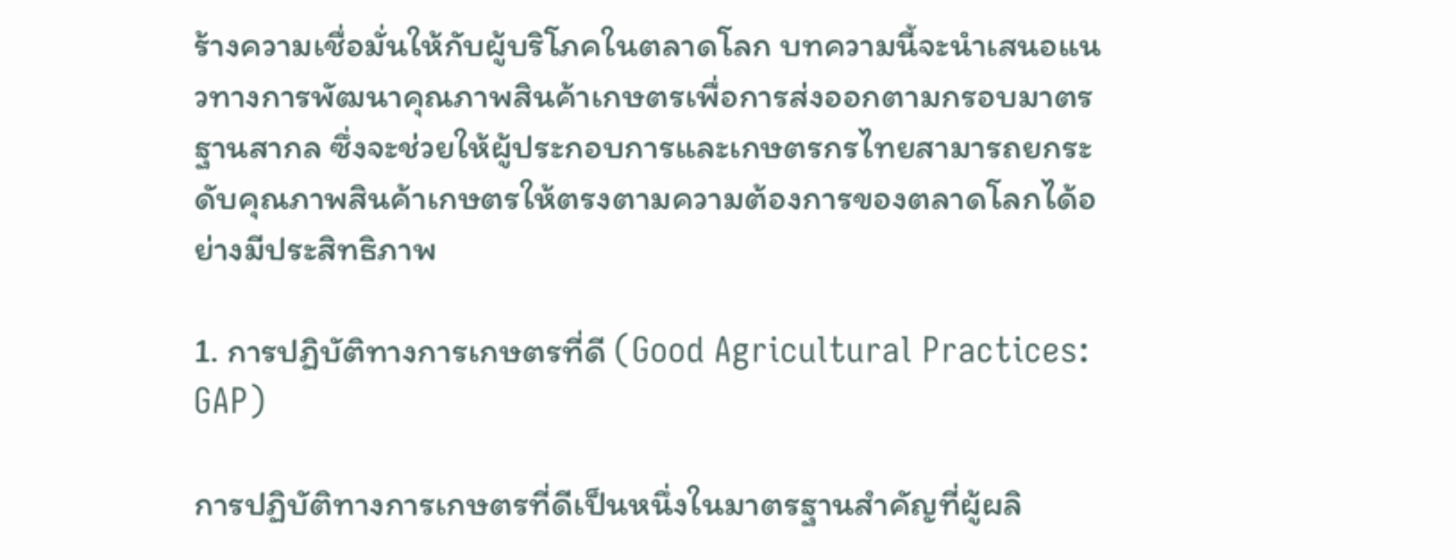ร้างความเชื่อมั่นให้กับผู้บริโภคในตลาดโลก บทความนี้จะนำเสนอแนวทางการพัฒนาคุณภาพสินค้าเกษตรเพื่อการส่งออกตามกรอบมาตรฐานสากล ซึ่งจะช่วยให้ผู้ประกอบการและเกษตรกรไทยสามารถยกระดับคุณภาพสินค้าเกษตรให้ตรงตามความต้องการของตลาดโลกได้อย่างมีประสิทธิภาพ

1. การปฏิบัติทางการเกษตรที่ดี (Good Agricultural Practices: GAP)

การปฏิบัติทางการเกษตรที่ดีเป็นหนึ่งในมาตรฐานสำคัญที่ผู้ผลิ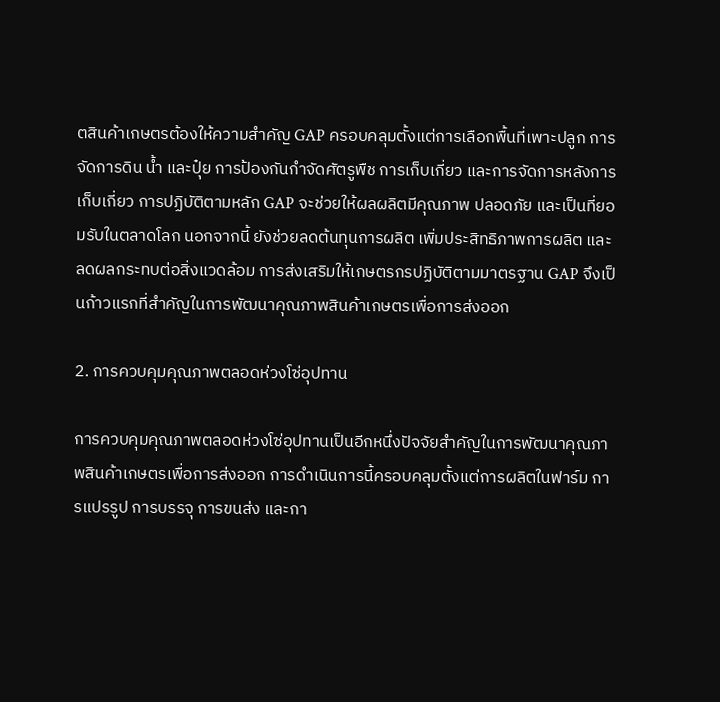ตสินค้าเกษตรต้องให้ความสำคัญ GAP ครอบคลุมตั้งแต่การเลือกพื้นที่เพาะปลูก การจัดการดิน น้ำ และปุ๋ย การป้องกันกำจัดศัตรูพืช การเก็บเกี่ยว และการจัดการหลังการเก็บเกี่ยว การปฏิบัติตามหลัก GAP จะช่วยให้ผลผลิตมีคุณภาพ ปลอดภัย และเป็นที่ยอมรับในตลาดโลก นอกจากนี้ ยังช่วยลดต้นทุนการผลิต เพิ่มประสิทธิภาพการผลิต และลดผลกระทบต่อสิ่งแวดล้อม การส่งเสริมให้เกษตรกรปฏิบัติตามมาตรฐาน GAP จึงเป็นก้าวแรกที่สำคัญในการพัฒนาคุณภาพสินค้าเกษตรเพื่อการส่งออก

2. การควบคุมคุณภาพตลอดห่วงโซ่อุปทาน

การควบคุมคุณภาพตลอดห่วงโซ่อุปทานเป็นอีกหนึ่งปัจจัยสำคัญในการพัฒนาคุณภาพสินค้าเกษตรเพื่อการส่งออก การดำเนินการนี้ครอบคลุมตั้งแต่การผลิตในฟาร์ม การแปรรูป การบรรจุ การขนส่ง และกา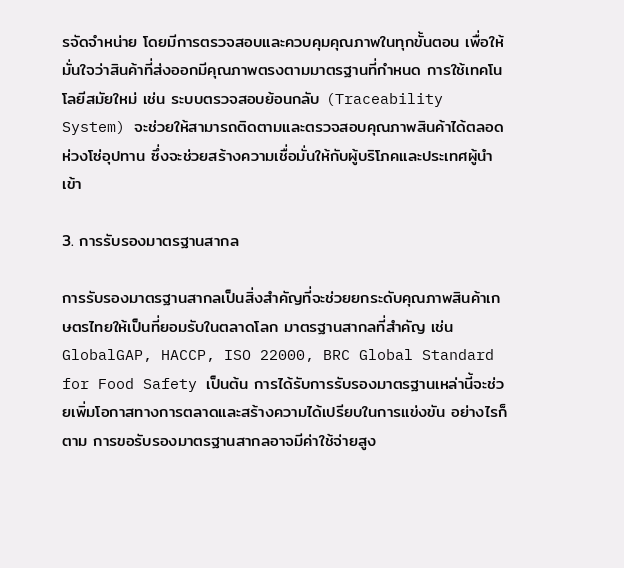รจัดจำหน่าย โดยมีการตรวจสอบและควบคุมคุณภาพในทุกขั้นตอน เพื่อให้มั่นใจว่าสินค้าที่ส่งออกมีคุณภาพตรงตามมาตรฐานที่กำหนด การใช้เทคโนโลยีสมัยใหม่ เช่น ระบบตรวจสอบย้อนกลับ (Traceability System) จะช่วยให้สามารถติดตามและตรวจสอบคุณภาพสินค้าได้ตลอดห่วงโซ่อุปทาน ซึ่งจะช่วยสร้างความเชื่อมั่นให้กับผู้บริโภคและประเทศผู้นำเข้า

3. การรับรองมาตรฐานสากล

การรับรองมาตรฐานสากลเป็นสิ่งสำคัญที่จะช่วยยกระดับคุณภาพสินค้าเกษตรไทยให้เป็นที่ยอมรับในตลาดโลก มาตรฐานสากลที่สำคัญ เช่น GlobalGAP, HACCP, ISO 22000, BRC Global Standard for Food Safety เป็นต้น การได้รับการรับรองมาตรฐานเหล่านี้จะช่วยเพิ่มโอกาสทางการตลาดและสร้างความได้เปรียบในการแข่งขัน อย่างไรก็ตาม การขอรับรองมาตรฐานสากลอาจมีค่าใช้จ่ายสูง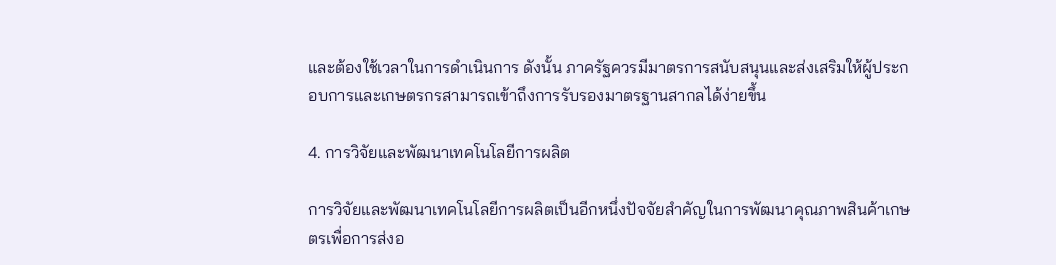และต้องใช้เวลาในการดำเนินการ ดังนั้น ภาครัฐควรมีมาตรการสนับสนุนและส่งเสริมให้ผู้ประกอบการและเกษตรกรสามารถเข้าถึงการรับรองมาตรฐานสากลได้ง่ายขึ้น

4. การวิจัยและพัฒนาเทคโนโลยีการผลิต

การวิจัยและพัฒนาเทคโนโลยีการผลิตเป็นอีกหนึ่งปัจจัยสำคัญในการพัฒนาคุณภาพสินค้าเกษตรเพื่อการส่งอ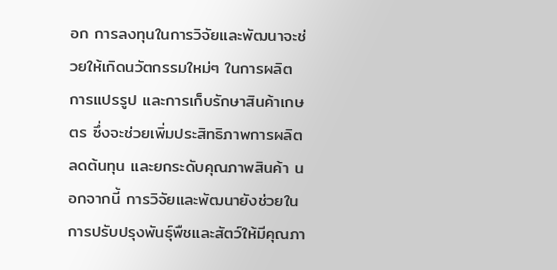อก การลงทุนในการวิจัยและพัฒนาจะช่วยให้เกิดนวัตกรรมใหม่ๆ ในการผลิต การแปรรูป และการเก็บรักษาสินค้าเกษตร ซึ่งจะช่วยเพิ่มประสิทธิภาพการผลิต ลดต้นทุน และยกระดับคุณภาพสินค้า นอกจากนี้ การวิจัยและพัฒนายังช่วยในการปรับปรุงพันธุ์พืชและสัตว์ให้มีคุณภา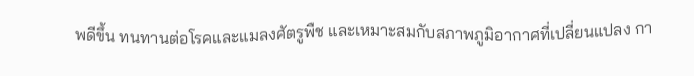พดีขึ้น ทนทานต่อโรคและแมลงศัตรูพืช และเหมาะสมกับสภาพภูมิอากาศที่เปลี่ยนแปลง กา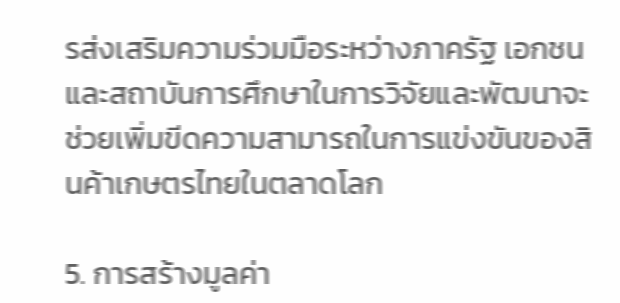รส่งเสริมความร่วมมือระหว่างภาครัฐ เอกชน และสถาบันการศึกษาในการวิจัยและพัฒนาจะช่วยเพิ่มขีดความสามารถในการแข่งขันของสินค้าเกษตรไทยในตลาดโลก

5. การสร้างมูลค่า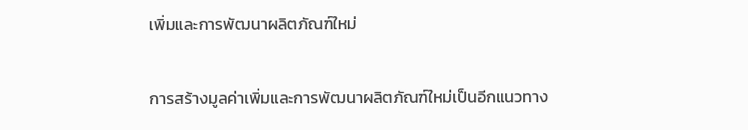เพิ่มและการพัฒนาผลิตภัณฑ์ใหม่

การสร้างมูลค่าเพิ่มและการพัฒนาผลิตภัณฑ์ใหม่เป็นอีกแนวทาง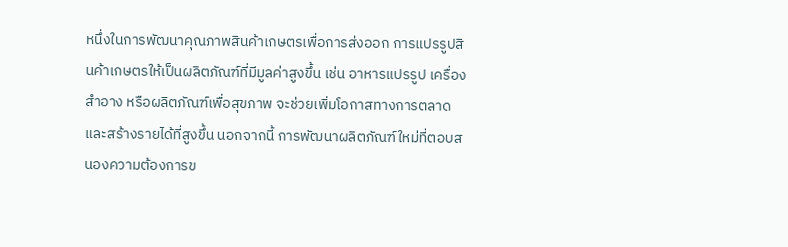หนึ่งในการพัฒนาคุณภาพสินค้าเกษตรเพื่อการส่งออก การแปรรูปสินค้าเกษตรให้เป็นผลิตภัณฑ์ที่มีมูลค่าสูงขึ้น เช่น อาหารแปรรูป เครื่องสำอาง หรือผลิตภัณฑ์เพื่อสุขภาพ จะช่วยเพิ่มโอกาสทางการตลาดและสร้างรายได้ที่สูงขึ้น นอกจากนี้ การพัฒนาผลิตภัณฑ์ใหม่ที่ตอบสนองความต้องการข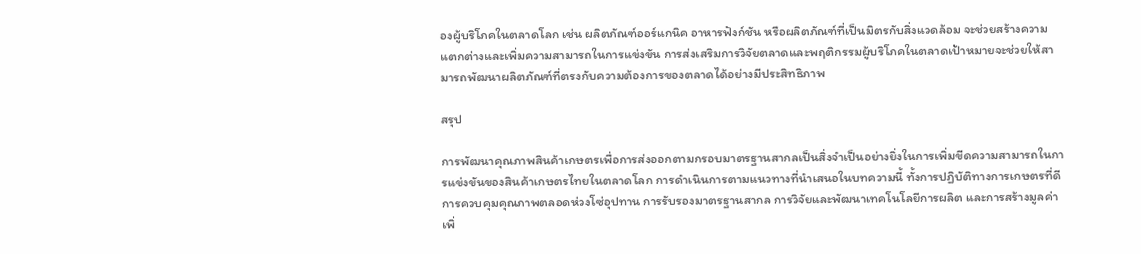องผู้บริโภคในตลาดโลก เช่น ผลิตภัณฑ์ออร์แกนิค อาหารฟังก์ชัน หรือผลิตภัณฑ์ที่เป็นมิตรกับสิ่งแวดล้อม จะช่วยสร้างความแตกต่างและเพิ่มความสามารถในการแข่งขัน การส่งเสริมการวิจัยตลาดและพฤติกรรมผู้บริโภคในตลาดเป้าหมายจะช่วยให้สามารถพัฒนาผลิตภัณฑ์ที่ตรงกับความต้องการของตลาดได้อย่างมีประสิทธิภาพ

สรุป

การพัฒนาคุณภาพสินค้าเกษตรเพื่อการส่งออกตามกรอบมาตรฐานสากลเป็นสิ่งจำเป็นอย่างยิ่งในการเพิ่มขีดความสามารถในการแข่งขันของสินค้าเกษตรไทยในตลาดโลก การดำเนินการตามแนวทางที่นำเสนอในบทความนี้ ทั้งการปฏิบัติทางการเกษตรที่ดี การควบคุมคุณภาพตลอดห่วงโซ่อุปทาน การรับรองมาตรฐานสากล การวิจัยและพัฒนาเทคโนโลยีการผลิต และการสร้างมูลค่าเพิ่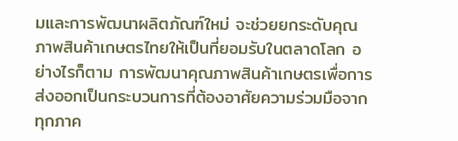มและการพัฒนาผลิตภัณฑ์ใหม่ จะช่วยยกระดับคุณภาพสินค้าเกษตรไทยให้เป็นที่ยอมรับในตลาดโลก อย่างไรก็ตาม การพัฒนาคุณภาพสินค้าเกษตรเพื่อการส่งออกเป็นกระบวนการที่ต้องอาศัยความร่วมมือจากทุกภาค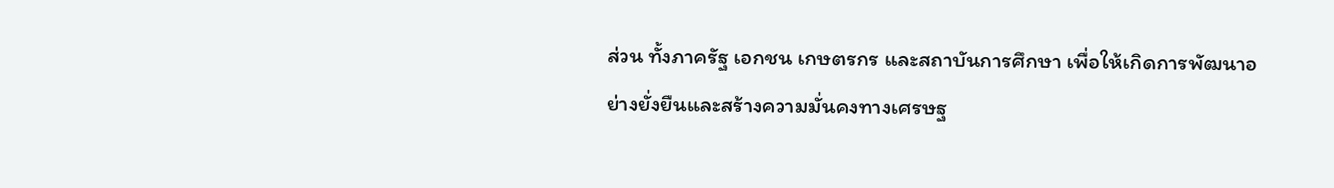ส่วน ทั้งภาครัฐ เอกชน เกษตรกร และสถาบันการศึกษา เพื่อให้เกิดการพัฒนาอย่างยั่งยืนและสร้างความมั่นคงทางเศรษฐ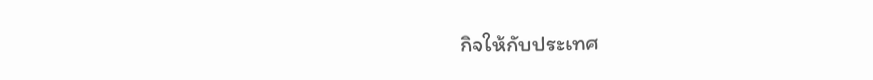กิจให้กับประเทศ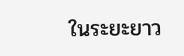ในระยะยาว